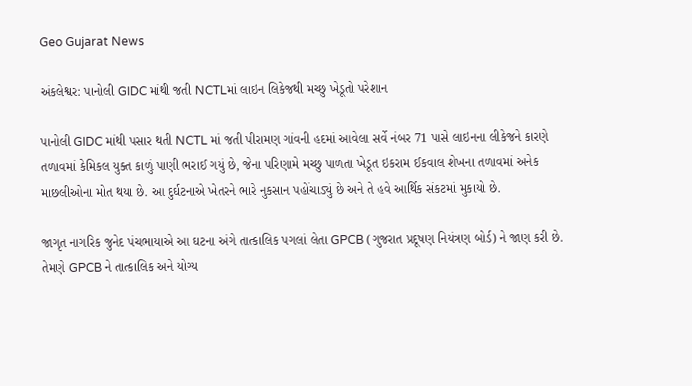Geo Gujarat News

અંકલેશ્વર: પાનોલી GIDC માંથી જતી NCTLમાં લાઇન લિકેજથી મચ્છુ ખેડૂતો પરેશાન

પાનોલી GIDC માંથી પસાર થતી NCTL માં જતી પીરામણ ગાંવની હદમાં આવેલા સર્વે નંબર 71 પાસે લાઇનના લીકેજને કારણે તળાવમાં કેમિકલ યુક્ત કાળું પાણી ભરાઈ ગયું છે, જેના પરિણામે મચ્છુ પાળતા ખેડૂત ઇકરામ ઈકવાલ શેખના તળાવમાં અનેક માછલીઓના મોત થયા છે. આ દુર્ઘટનાએ ખેતરને ભારે નુકસાન પહોંચાડ્યું છે અને તે હવે આર્થિક સંકટમાં મુકાયો છે.

જાગૃત નાગરિક જુનેદ પંચભાયાએ આ ઘટના અંગે તાત્કાલિક પગલાં લેતા GPCB (ગુજરાત પ્રદૂષણ નિયંત્રણ બોર્ડ) ને જાણ કરી છે. તેમણે GPCB ને તાત્કાલિક અને યોગ્ય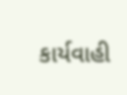કાર્યવાહી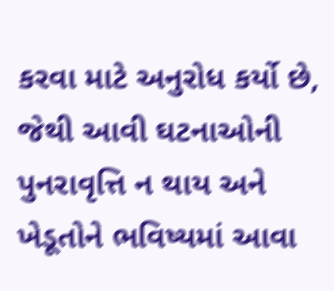કરવા માટે અનુરોધ કર્યો છે, જેથી આવી ઘટનાઓની પુનરાવૃત્તિ ન થાય અને ખેડૂતોને ભવિષ્યમાં આવા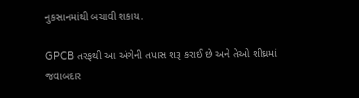નુકસાનમાંથી બચાવી શકાય.

GPCB તરફથી આ અંગેની તપાસ શરૂ કરાઈ છે અને તેઓ શીઘ્રમાં જવાબદાર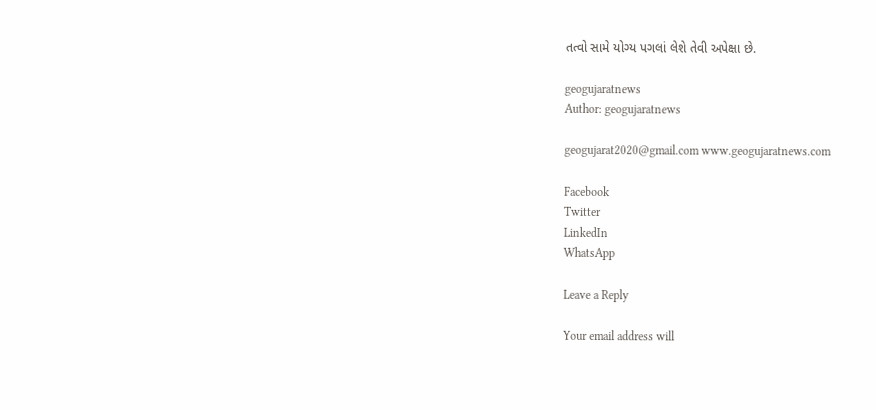તત્વો સામે યોગ્ય પગલાં લેશે તેવી અપેક્ષા છે.

geogujaratnews
Author: geogujaratnews

geogujarat2020@gmail.com www.geogujaratnews.com

Facebook
Twitter
LinkedIn
WhatsApp

Leave a Reply

Your email address will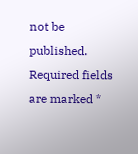not be published. Required fields are marked *